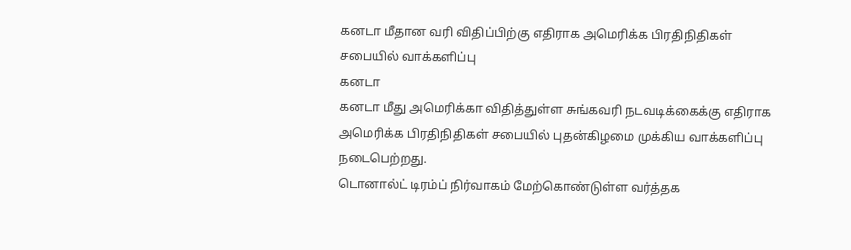கனடா மீதான வரி விதிப்பிற்கு எதிராக அமெரிக்க பிரதிநிதிகள் சபையில் வாக்களிப்பு
கனடா
கனடா மீது அமெரிக்கா விதித்துள்ள சுங்கவரி நடவடிக்கைக்கு எதிராக அமெரிக்க பிரதிநிதிகள் சபையில் புதன்கிழமை முக்கிய வாக்களிப்பு நடைபெற்றது.
டொனால்ட் டிரம்ப் நிர்வாகம் மேற்கொண்டுள்ள வர்த்தக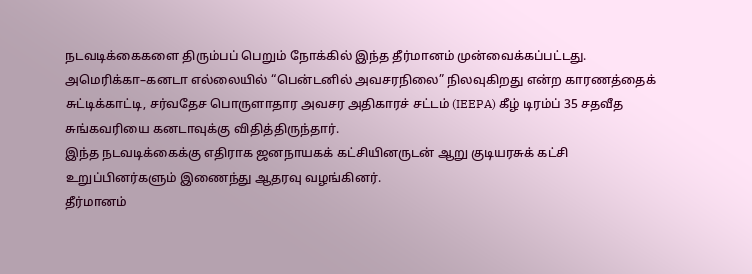நடவடிக்கைகளை திரும்பப் பெறும் நோக்கில் இந்த தீர்மானம் முன்வைக்கப்பட்டது.
அமெரிக்கா–கனடா எல்லையில் “பென்டனில் அவசரநிலை” நிலவுகிறது என்ற காரணத்தைக் சுட்டிக்காட்டி, சர்வதேச பொருளாதார அவசர அதிகாரச் சட்டம் (IEEPA) கீழ் டிரம்ப் 35 சதவீத சுங்கவரியை கனடாவுக்கு விதித்திருந்தார்.
இந்த நடவடிக்கைக்கு எதிராக ஜனநாயகக் கட்சியினருடன் ஆறு குடியரசுக் கட்சி உறுப்பினர்களும் இணைந்து ஆதரவு வழங்கினர்.
தீர்மானம்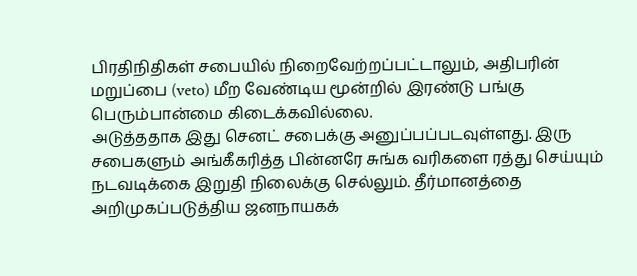பிரதிநிதிகள் சபையில் நிறைவேற்றப்பட்டாலும், அதிபரின் மறுப்பை (veto) மீற வேண்டிய மூன்றில் இரண்டு பங்கு பெரும்பான்மை கிடைக்கவில்லை.
அடுத்ததாக இது செனட் சபைக்கு அனுப்பப்படவுள்ளது. இரு சபைகளும் அங்கீகரித்த பின்னரே சுங்க வரிகளை ரத்து செய்யும் நடவடிக்கை இறுதி நிலைக்கு செல்லும். தீர்மானத்தை அறிமுகப்படுத்திய ஜனநாயகக்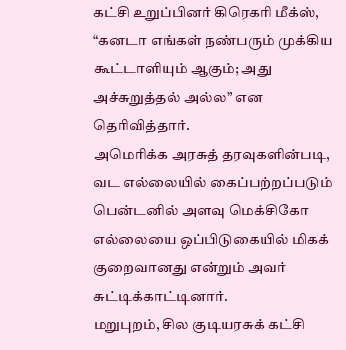கட்சி உறுப்பினர் கிரெகரி மீக்ஸ், “கனடா எங்கள் நண்பரும் முக்கிய கூட்டாளியும் ஆகும்; அது அச்சுறுத்தல் அல்ல” என தெரிவித்தார்.
அமெரிக்க அரசுத் தரவுகளின்படி, வட எல்லையில் கைப்பற்றப்படும் பென்டனில் அளவு மெக்சிகோ எல்லையை ஒப்பிடுகையில் மிகக் குறைவானது என்றும் அவர் சுட்டிக்காட்டினார்.
மறுபுறம், சில குடியரசுக் கட்சி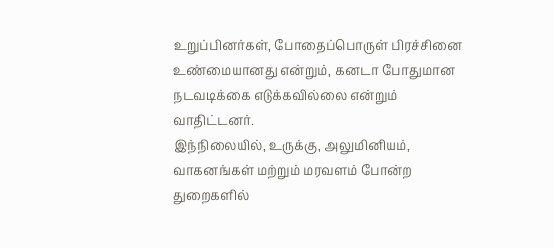உறுப்பினர்கள், போதைப்பொருள் பிரச்சினை உண்மையானது என்றும், கனடா போதுமான நடவடிக்கை எடுக்கவில்லை என்றும் வாதிட்டனர்.
இந்நிலையில், உருக்கு, அலுமினியம், வாகனங்கள் மற்றும் மரவளம் போன்ற துறைகளில்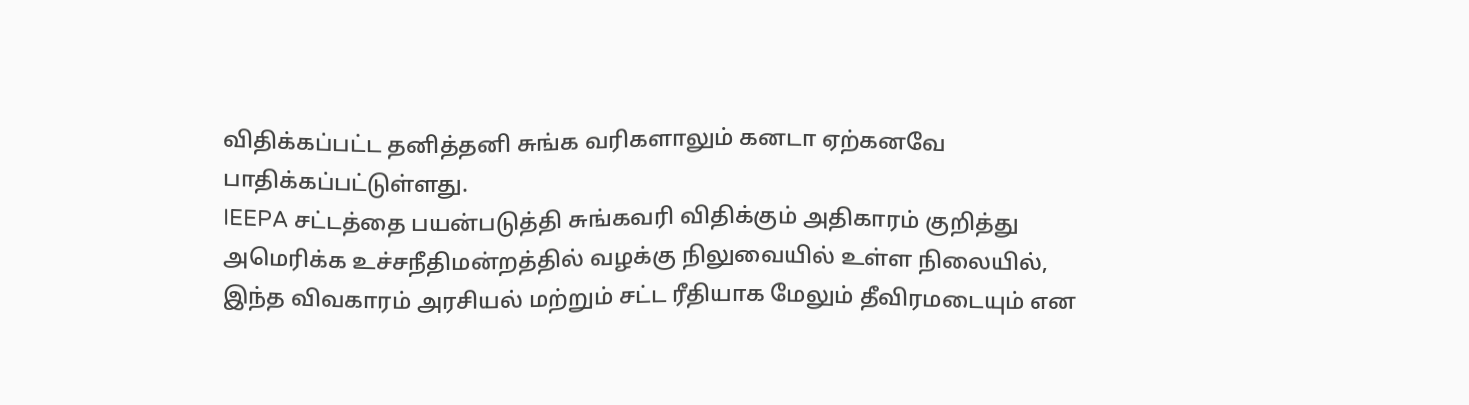விதிக்கப்பட்ட தனித்தனி சுங்க வரிகளாலும் கனடா ஏற்கனவே பாதிக்கப்பட்டுள்ளது.
IEEPA சட்டத்தை பயன்படுத்தி சுங்கவரி விதிக்கும் அதிகாரம் குறித்து அமெரிக்க உச்சநீதிமன்றத்தில் வழக்கு நிலுவையில் உள்ள நிலையில், இந்த விவகாரம் அரசியல் மற்றும் சட்ட ரீதியாக மேலும் தீவிரமடையும் என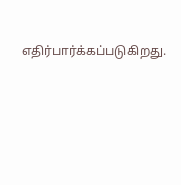எதிர்பார்க்கப்படுகிறது.